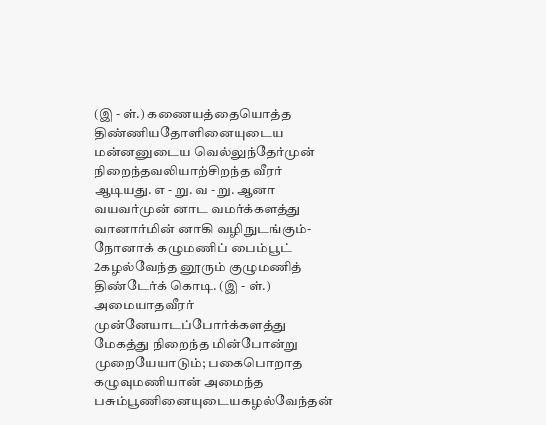(இ - ள்.) கணையத்தையொத்த திண்ணியதோளினையுடைய மன்னனுடைய வெல்லுந்தேர்முன் நிறைந்தவலியாற்சிறந்த வீரர் ஆடியது. எ - று. வ - று. ஆனா வயவர்முன் னாட வமர்க்களத்து வானார்மின் னாகி வழிநுடங்கும்- நோனாக் கழுமணிப் பைம்பூட் 2கழல்வேந்த னூரும் குழுமணித் திண்டேர்க் கொடி. (இ - ள்.) அமையாதவீரர் முன்னேயாடப்போர்க்களத்து மேகத்து நிறைந்த மின்போன்று முறையேயாடும்; பகைபொறாத கழுவுமணியான் அமைந்த பசும்பூணினையுடையகழல்வேந்தன்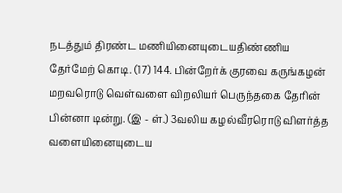நடத்தும் திரண்ட மணியினையுடையதிண்ணிய தேர்மேற் கொடி. (17) 144. பின்றேர்க் குரவை கருங்கழன் மறவரொடு வெள்வளை விறலியர் பெருந்தகை தேரின் பின்னா டின்று. (இ - ள்.) 3வலிய கழல்வீரரொடு விளர்த்த வளையினையுடைய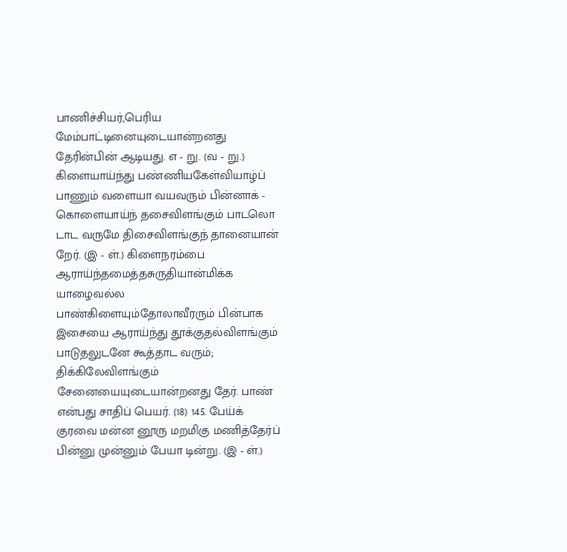பாணிச்சியர்,பெரிய மேம்பாட்டினையுடையான்றனது தேரின்பின் ஆடியது. எ - று. (வ - று.) கிளையாய்ந்து பண்ணியகேள்வியாழ்ப் பாணும் வளையா வயவரும் பின்னாக் - கொளையாய்ந் தசைவிளங்கும் பாடலொ டாட வருமே திசைவிளங்குந் தானையான் றேர். (இ - ள்.) கிளைநரம்பை ஆராய்ந்தமைத்தசுருதியான்மிக்க யாழைவல்ல பாண்கிளையும்தோலாவீரரும் பின்பாக இசையை ஆராய்ந்து தூக்குதல்விளங்கும் பாடுதலுடனே கூத்தாட வரும்; திக்கிலேவிளங்கும் சேனையையுடையான்றனது தேர். பாண் என்பது சாதிப் பெயர். (18) 145. பேய்க் குரவை மன்ன னூரு மறமிகு மணித்தேர்ப் பின்னு முன்னும் பேயா டின்று. (இ - ள்.)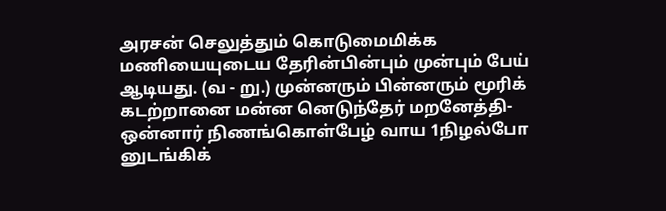அரசன் செலுத்தும் கொடுமைமிக்க மணியையுடைய தேரின்பின்பும் முன்பும் பேய் ஆடியது. (வ - று.) முன்னரும் பின்னரும் மூரிக் கடற்றானை மன்ன னெடுந்தேர் மறனேத்தி- ஒன்னார் நிணங்கொள்பேழ் வாய 1நிழல்போ னுடங்கிக்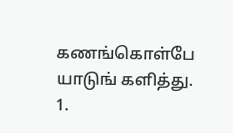கணங்கொள்பே யாடுங் களித்து.
1.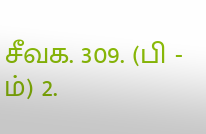சீவக. 309. (பி - ம்) 2.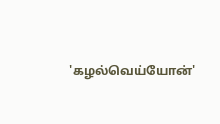'கழல்வெய்யோன்'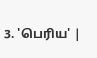3. 'பெரிய' |